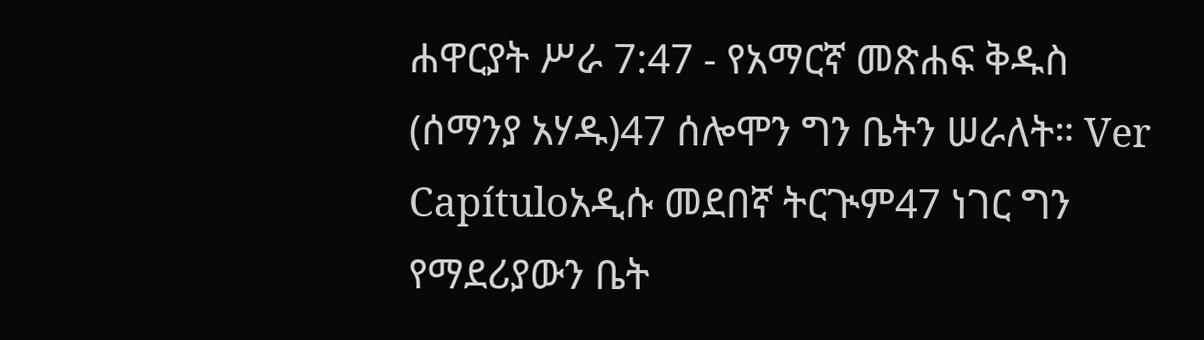ሐዋርያት ሥራ 7:47 - የአማርኛ መጽሐፍ ቅዱስ (ሰማንያ አሃዱ)47 ሰሎሞን ግን ቤትን ሠራለት። Ver Capítuloአዲሱ መደበኛ ትርጒም47 ነገር ግን የማደሪያውን ቤት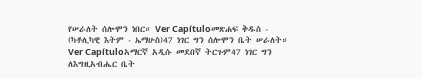የሠራለት ሰሎሞን ነበር። Ver Capítuloመጽሐፍ ቅዱስ - (ካቶሊካዊ እትም - ኤማሁስ)47 ነገር ግን ሰሎሞን ቤት ሠራለት። Ver Capítuloአማርኛ አዲሱ መደበኛ ትርጉም47 ነገር ግን ለእግዚአብሔር ቤት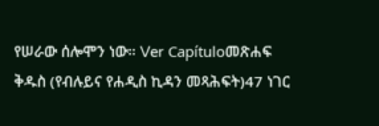የሠራው ሰሎሞን ነው። Ver Capítuloመጽሐፍ ቅዱስ (የብሉይና የሐዲስ ኪዳን መጻሕፍት)47 ነገር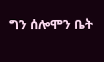ግን ሰሎሞን ቤት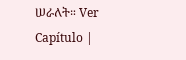ሠራለት። Ver Capítulo |